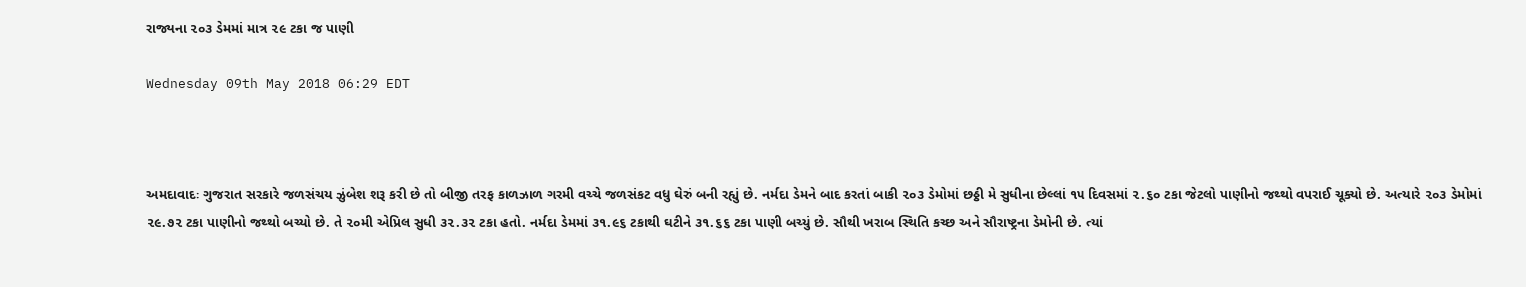રાજ્યના ૨૦૩ ડેમમાં માત્ર ૨૯ ટકા જ પાણી

Wednesday 09th May 2018 06:29 EDT



અમદાવાદઃ ગુજરાત સરકારે જળસંચય ઝુંબેશ શરૂ કરી છે તો બીજી તરફ કાળઝાળ ગરમી વચ્ચે જળસંકટ વધુ ઘેરું બની રહ્યું છે. નર્મદા ડેમને બાદ કરતાં બાકી ૨૦૩ ડેમોમાં છઠ્ઠી મે સુધીના છેલ્લાં ૧૫ દિવસમાં ૨.૬૦ ટકા જેટલો પાણીનો જથ્થો વપરાઈ ચૂક્યો છે. અત્યારે ૨૦૩ ડેમોમાં ૨૯.૭૨ ટકા પાણીનો જથ્થો બચ્યો છે. તે ૨૦મી એપ્રિલ સુધી ૩૨.૩૨ ટકા હતો. નર્મદા ડેમમાં ૩૧.૯૬ ટકાથી ઘટીને ૩૧.૬૬ ટકા પાણી બચ્યું છે. સૌથી ખરાબ સ્થિતિ કચ્છ અને સૌરાષ્ટ્રના ડેમોની છે. ત્યાં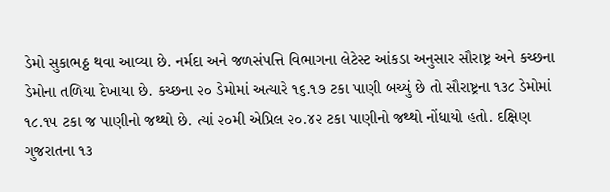ડેમો સુકાભઠ્ઠ થવા આવ્યા છે. નર્મદા અને જળસંપત્તિ વિભાગના લેટેસ્ટ આંકડા અનુસાર સૌરાષ્ટ્ર અને કચ્છના ડેમોના તળિયા દેખાયા છે. કચ્છના ૨૦ ડેમોમાં અત્યારે ૧૬.૧૭ ટકા પાણી બચ્યું છે તો સૌરાષ્ટ્રના ૧૩૮ ડેમોમાં ૧૮.૧૫ ટકા જ પાણીનો જથ્થો છે. ત્યાં ૨૦મી એપ્રિલ ૨૦.૪૨ ટકા પાણીનો જથ્થો નોંધાયો હતો. દક્ષિણ ગુજરાતના ૧૩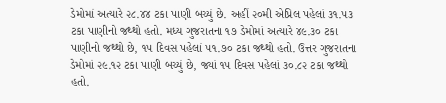ડેમોમાં અત્યારે ૨૮.૪૪ ટકા પાણી બચ્યું છે. અહીં ૨૦મી એપ્રિલ પહેલાં ૩૧.૫૩ ટકા પાણીનો જથ્થો હતો. મધ્ય ગુજરાતના ૧૭ ડેમોમાં અત્યારે ૪૯.૩૦ ટકા પાણીનો જથ્થો છે, ૧૫ દિવસ પહેલાં ૫૧.૭૦ ટકા જથ્થો હતો. ઉત્તર ગુજરાતના ડેમોમાં ૨૯.૧૨ ટકા પાણી બચ્યું છે, જ્યાં ૧૫ દિવસ પહેલાં ૩૦.૮૨ ટકા જથ્થો હતો.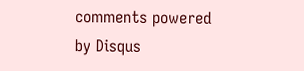comments powered by Disqus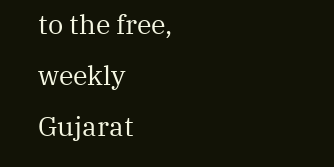to the free, weekly Gujarat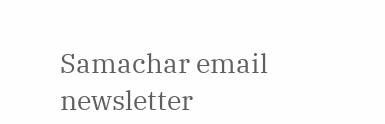Samachar email newsletter